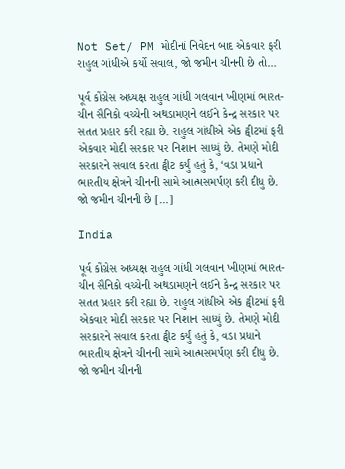Not Set/ PM મોદીનાં નિવેદન બાદ એકવાર ફરી રાહુલ ગાંધીએ કર્યો સવાલ, જો જમીન ચીનની છે તો…

પૂર્વ કોંગ્રેસ અધ્યક્ષ રાહુલ ગાંધી ગલવાન ખીણમાં ભારત-ચીન સૈનિકો વચ્ચેની અથડામણને લઈને કેન્દ્ર સરકાર પર સતત પ્રહાર કરી રહ્યા છે. રાહુલ ગાંધીએ એક ટ્વીટમાં ફરી એકવાર મોદી સરકાર પર નિશાન સાધ્યું છે. તેમણે મોદી સરકારને સવાલ કરતા ટ્વીટ કર્યું હતું કે, ‘વડા પ્રધાને ભારતીય ક્ષેત્રને ચીનની સામે આત્મસમર્પણ કરી દીધુ છે. જો જમીન ચીનની છે […]

India

પૂર્વ કોંગ્રેસ અધ્યક્ષ રાહુલ ગાંધી ગલવાન ખીણમાં ભારત-ચીન સૈનિકો વચ્ચેની અથડામણને લઈને કેન્દ્ર સરકાર પર સતત પ્રહાર કરી રહ્યા છે. રાહુલ ગાંધીએ એક ટ્વીટમાં ફરી એકવાર મોદી સરકાર પર નિશાન સાધ્યું છે. તેમણે મોદી સરકારને સવાલ કરતા ટ્વીટ કર્યું હતું કે, વડા પ્રધાને ભારતીય ક્ષેત્રને ચીનની સામે આત્મસમર્પણ કરી દીધુ છે. જો જમીન ચીનની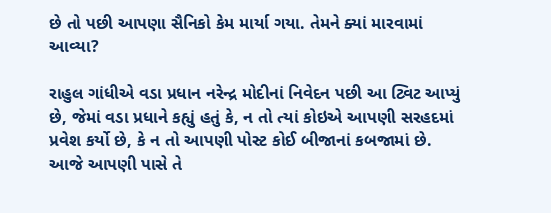છે તો પછી આપણા સૈનિકો કેમ માર્યા ગયા. તેમને ક્યાં મારવામાં આવ્યા?

રાહુલ ગાંધીએ વડા પ્રધાન નરેન્દ્ર મોદીનાં નિવેદન પછી આ ટ્વિટ આપ્યું છે, જેમાં વડા પ્રધાને કહ્યું હતું કે, ન તો ત્યાં કોઇએ આપણી સરહદમાં પ્રવેશ કર્યો છે, કે ન તો આપણી પોસ્ટ કોઈ બીજાનાં કબજામાં છે. આજે આપણી પાસે તે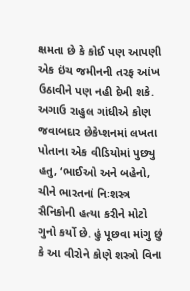ક્ષમતા છે કે કોઈ પણ આપણી એક ઇંચ જમીનની તરફ આંખ ઉઠાવીને પણ નહી દેખી શકે. અગાઉ રાહુલ ગાંધીએ કોણ જવાબદાર છેકેપ્શનમાં લખતા પોતાના એક વીડિયોમાં પુછ્યુ હતુ, ‘ભાઈઓ અને બહેનો, ચીને ભારતનાં નિઃશસ્ત્ર સૈનિકોની હત્યા કરીને મોટો ગુનો કર્યો છે. હું પૂછવા માંગુ છું કે આ વીરોને કોણે શસ્ત્રો વિના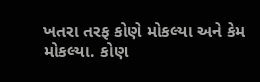ખતરા તરફ કોણે મોકલ્યા અને કેમ મોકલ્યા. કોણ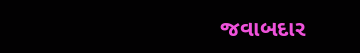જવાબદાર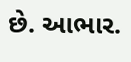છે. આભાર.